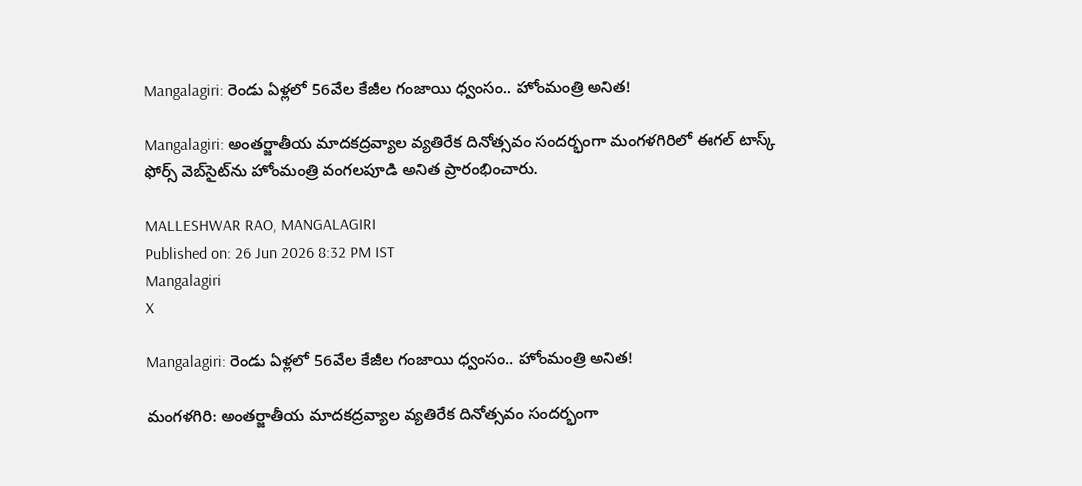Mangalagiri: రెండు ఏళ్లలో 56వేల కేజీల గంజాయి ధ్వంసం.. హోంమంత్రి అనిత!

Mangalagiri: అంతర్జాతీయ మాదకద్రవ్యాల వ్యతిరేక దినోత్సవం సందర్భంగా మంగళగిరిలో ఈగల్ టాస్క్ ఫోర్స్ వెబ్‌సైట్‌ను హోంమంత్రి వంగలపూడి అనిత ప్రారంభించారు.

MALLESHWAR RAO, MANGALAGIRI
Published on: 26 Jun 2026 8:32 PM IST
Mangalagiri
X

Mangalagiri: రెండు ఏళ్లలో 56వేల కేజీల గంజాయి ధ్వంసం.. హోంమంత్రి అనిత!

మంగళగిరి: అంతర్జాతీయ మాదకద్రవ్యాల వ్యతిరేక దినోత్సవం సందర్భంగా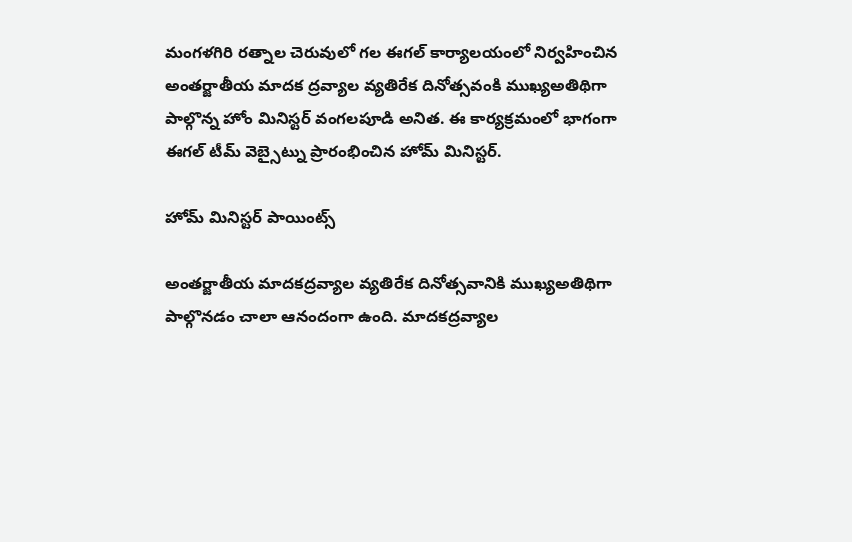మంగళగిరి రత్నాల చెరువులో గల ఈగల్ కార్యాలయంలో నిర్వహించిన అంతర్జాతీయ మాదక ద్రవ్యాల వ్యతిరేక దినోత్సవంకి ముఖ్యఅతిథిగా పాల్గొన్న హోం మినిస్టర్ వంగలపూడి అనిత. ఈ కార్యక్రమంలో భాగంగా ఈగల్ టీమ్ వెబ్సైట్ను ప్రారంభించిన హోమ్ మినిస్టర్.

హోమ్ మినిస్టర్ పాయింట్స్

అంతర్జాతీయ మాదకద్రవ్యాల వ్యతిరేక దినోత్సవానికి ముఖ్యఅతిథిగా పాల్గొనడం చాలా ఆనందంగా ఉంది. మాదకద్రవ్యాల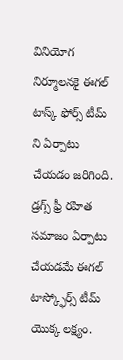వినియోగ నిర్మూలనకై ఈగల్ టాస్క్ ఫోర్స్ టీమ్ ని ఏర్పాటు చేయడం జరిగింది. డ్రగ్స్ ఫ్రీ రహిత సమాజం ఏర్పాటు చేయడమే ఈగల్ టాస్క్ఫోర్స్ టీమ్ యొక్క లక్ష్యం.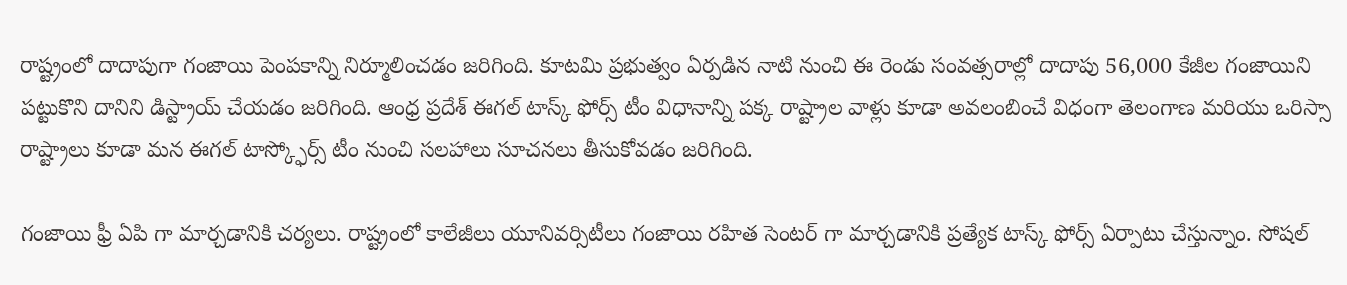రాష్ట్రంలో దాదాపుగా గంజాయి పెంపకాన్ని నిర్మూలించడం జరిగింది. కూటమి ప్రభుత్వం ఏర్పడిన నాటి నుంచి ఈ రెండు సంవత్సరాల్లో దాదాపు 56,000 కేజీల గంజాయిని పట్టుకొని దానిని డిస్ట్రాయ్ చేయడం జరిగింది. ఆంధ్ర ప్రదేశ్ ఈగల్ టాస్క్ ఫోర్స్ టీం విధానాన్ని పక్క రాష్ట్రాల వాళ్లు కూడా అవలంబించే విధంగా తెలంగాణ మరియు ఒరిస్సా రాష్ట్రాలు కూడా మన ఈగల్ టాస్క్ఫోర్స్ టీం నుంచి సలహాలు సూచనలు తీసుకోవడం జరిగింది.

గంజాయి ఫ్రీ ఏపి గా మార్చడానికి చర్యలు. రాష్ట్రంలో కాలేజీలు యూనివర్సిటీలు గంజాయి రహిత సెంటర్ గా మార్చడానికి ప్రత్యేక టాస్క్ ఫోర్స్ ఏర్పాటు చేస్తున్నాం. సోషల్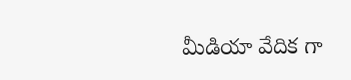మీడియా వేదిక గా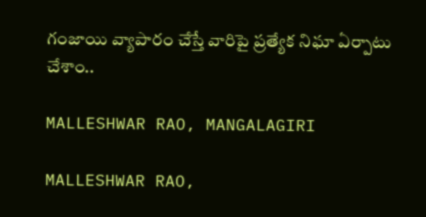గంజాయి వ్యాపారం చేస్తే వారిపై ప్రత్యేక నిఘా ఏర్పాటు చేశాం..

MALLESHWAR RAO, MANGALAGIRI

MALLESHWAR RAO,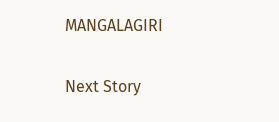MANGALAGIRI

Next Story